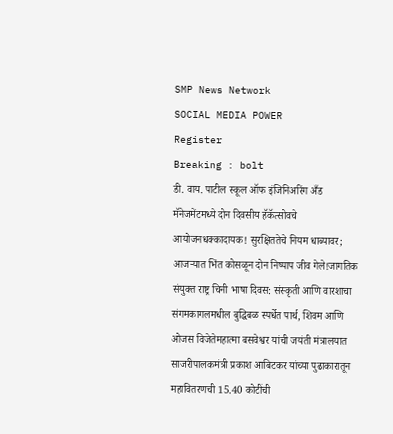SMP News Network
SOCIAL MEDIA POWER
Register
Breaking : bolt
डी. वाय. पाटील स्कूल ऑफ इंजिनिअरिंग अँड मॅनेजमेंटमध्ये दोन दिवसीय हॅकॅत्सोवचे आयोजनधक्कादायक! सुरक्षिततेचे नियम धाब्यावर; आजऱ्यात भिंत कोसळून दोन निष्पाप जीव गेले!जागतिक संयुक्त राष्ट्र चिनी भाषा दिवस: संस्कृती आणि वारशाचा संगमकागलमधील बुद्धिबळ स्पर्धेत पार्थ, शिवम आणि ओजस विजेतेमहात्मा बसवेश्वर यांची जयंती मंत्रालयात साजरीपालकमंत्री प्रकाश आबिटकर यांच्या पुढाकारातून महावितरणची 15.40 कोटींची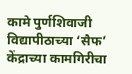कामे पुर्णशिवाजी विद्यापीठाच्या ‘सैफ’ केंद्राच्या कामगिरीचा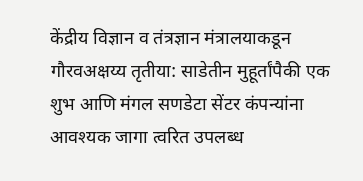केंद्रीय विज्ञान व तंत्रज्ञान मंत्रालयाकडून गौरवअक्षय्य तृतीया: साडेतीन मुहूर्तांपैकी एक शुभ आणि मंगल सणडेटा सेंटर कंपन्यांना आवश्यक जागा त्वरित उपलब्ध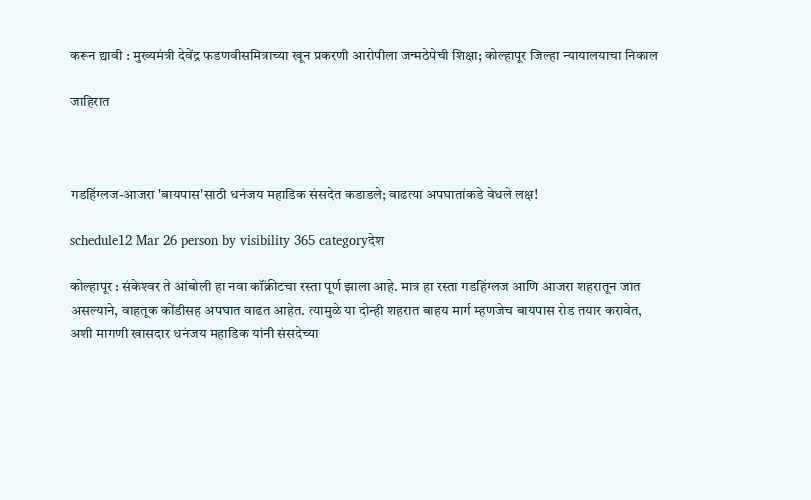करून द्यावी : मुख्यमंत्री देवेंद्र फडणवीसमित्राच्या खून प्रकरणी आरोपीला जन्मठेपेची शिक्षा; कोल्हापूर जिल्हा न्यायालयाचा निकाल

जाहिरात



गडहिंग्लज-आजरा 'बायपास'साठी धनंजय महाडिक संसदेत कडाडले; वाढत्या अपघातांकडे वेधले लक्ष!

schedule12 Mar 26 person by visibility 365 categoryदेश

कोल्हापूर : संकेश्‍वर ते आंबोली हा नवा कॉंक्रीटचा रस्ता पूर्ण झाला आहे. मात्र हा रस्ता गडहिंग्लज आणि आजरा शहरातून जात असल्याने, वाहतूक कोंडीसह अपघात वाढत आहेत. त्यामुळे या दोन्ही शहरात बाहय मार्ग म्हणजेच बायपास रोड तयार करावेत, अशी मागणी खासदार धनंजय महाडिक यांनी संसदेच्या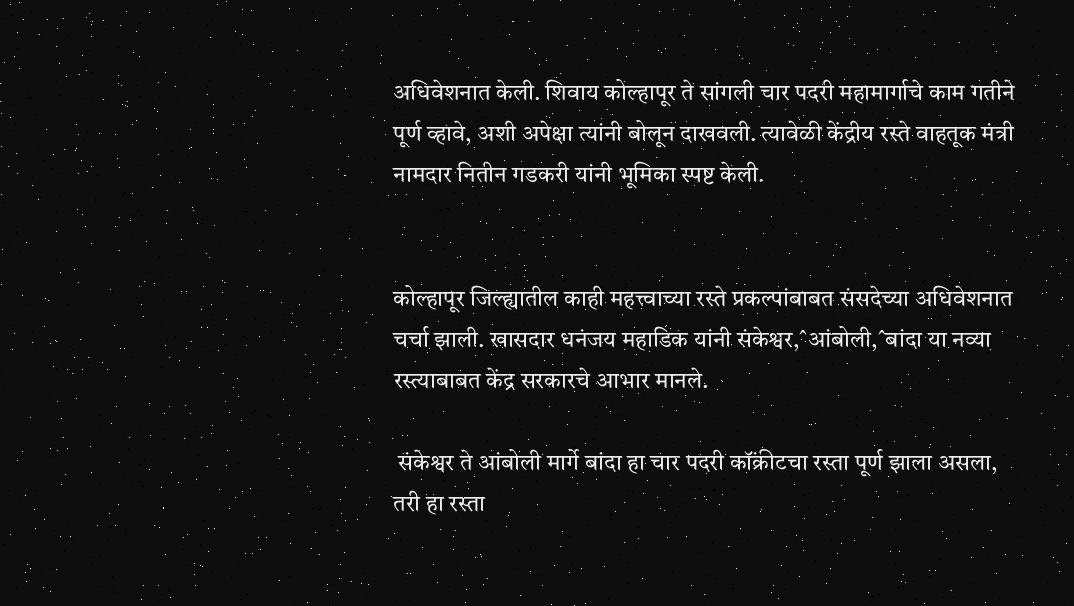अधिवेशनात केली. शिवाय कोल्हापूर ते सांगली चार पदरी महामार्गाचे काम गतीने पूर्ण व्हावे, अशी अपेक्षा त्यांनी बोलून दाखवली. त्यावेळी केंद्रीय रस्ते वाहतूक मंत्री नामदार नितीन गडकरी यांनी भूमिका स्पष्ट केली.


कोल्हापूर जिल्ह्यातील काही महत्त्वाच्या रस्ते प्रकल्पांबाबत संसदेच्या अधिवेशनात चर्चा झाली. खासदार धनंजय महाडिक यांनी संकेश्वर,ˆआंबोली,ˆबांदा या नव्या रस्त्याबाबत केंद्र सरकारचे आभार मानले.

 संकेश्वर ते आंबोली मार्गे बांदा हा चार पदरी कॉंक्रीटचा रस्ता पूर्ण झाला असला, तरी हा रस्ता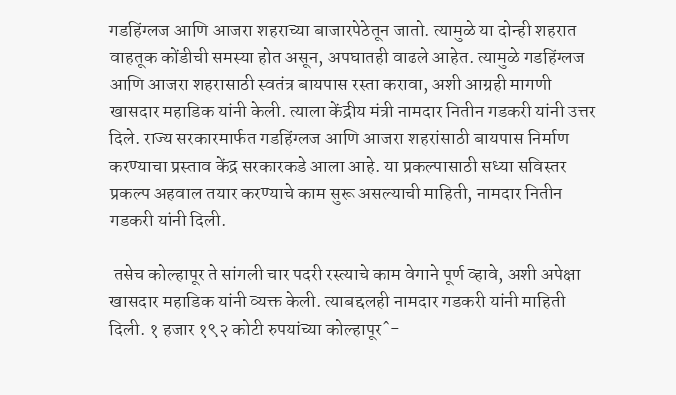गडहिंग्लज आणि आजरा शहराच्या बाजारपेठेतून जातो. त्यामुळे या दोन्ही शहरात वाहतूक कोंडीची समस्या होत असून, अपघातही वाढले आहेत. त्यामुळे गडहिंग्लज आणि आजरा शहरासाठी स्वतंत्र बायपास रस्ता करावा, अशी आग्रही मागणी खासदार महाडिक यांनी केली. त्याला केंद्रीय मंत्री नामदार नितीन गडकरी यांनी उत्तर दिले. राज्य सरकारमार्फत गडहिंग्लज आणि आजरा शहरांसाठी बायपास निर्माण करण्याचा प्रस्ताव केंद्र सरकारकडे आला आहे. या प्रकल्पासाठी सध्या सविस्तर प्रकल्प अहवाल तयार करण्याचे काम सुरू असल्याची माहिती, नामदार नितीन गडकरी यांनी दिली.

 तसेच कोल्हापूर ते सांगली चार पदरी रस्त्याचे काम वेगाने पूर्ण व्हावे, अशी अपेक्षा खासदार महाडिक यांनी व्यक्त केली. त्याबद्दलही नामदार गडकरी यांनी माहिती दिली. १ हजार १९२ कोटी रुपयांच्या कोल्हापूरˆ-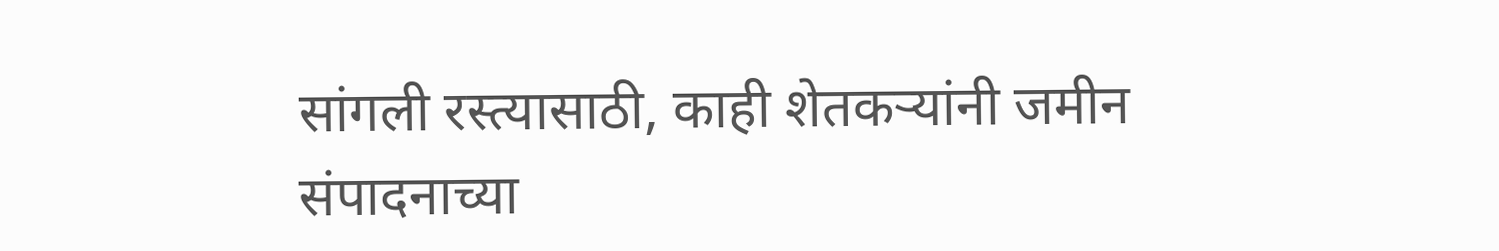सांगली रस्त्यासाठी, काही शेतकर्‍यांनी जमीन संपादनाच्या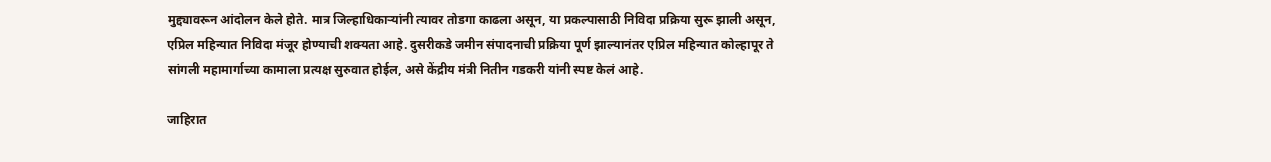मुद्द्यावरून आंदोलन केले होते. मात्र जिल्हाधिकार्‍यांनी त्यावर तोडगा काढला असून, या प्रकल्पासाठी निविदा प्रक्रिया सुरू झाली असून, एप्रिल महिन्यात निविदा मंजूर होण्याची शक्यता आहे. दुसरीकडे जमीन संपादनाची प्रक्रिया पूर्ण झाल्यानंतर एप्रिल महिन्यात कोल्हापूर ते सांगली महामार्गाच्या कामाला प्रत्यक्ष सुरुवात होईल, असे केंद्रीय मंत्री नितीन गडकरी यांनी स्पष्ट केलं आहे.

जाहिरात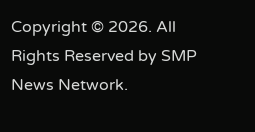Copyright © 2026. All Rights Reserved by SMP News Network.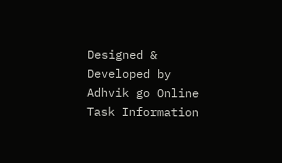Designed & Developed by Adhvik go Online
Task Information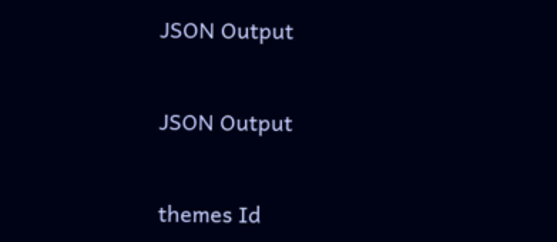JSON Output


JSON Output


themes Id